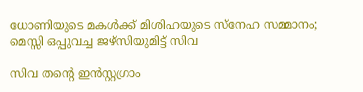ധോണിയുടെ മകൾക്ക് മിശിഹയുടെ സ്നേഹ സമ്മാനം; മെസ്സി ഒപ്പുവച്ച ജഴ്സിയുമിട്ട് സിവ

സിവ തന്റെ ഇൻസ്റ്റഗ്രാം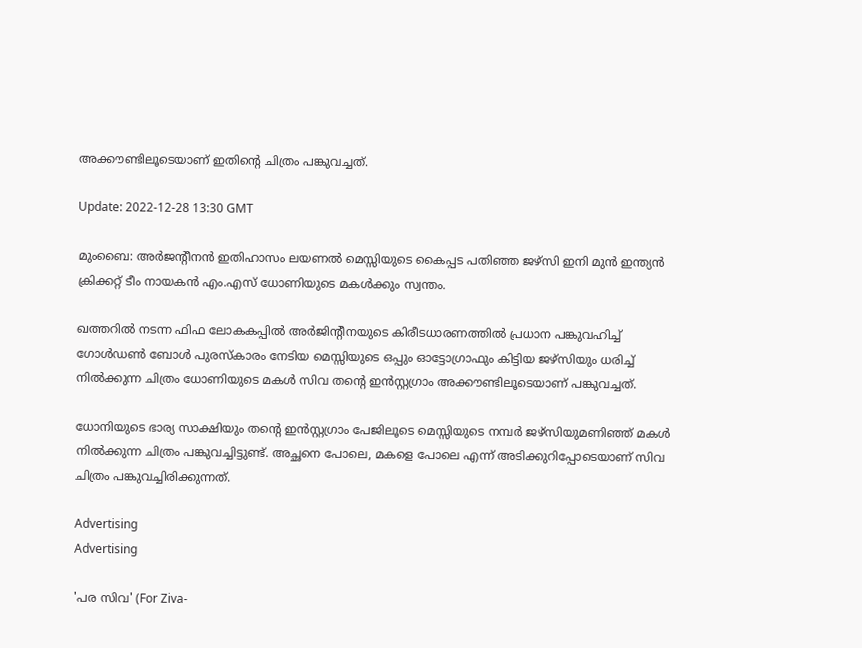അക്കൗണ്ടിലൂടെയാണ് ഇതിന്റെ ചിത്രം പങ്കുവച്ചത്.

Update: 2022-12-28 13:30 GMT

മുംബൈ: അർജന്റീനൻ ഇതിഹാസം ലയണൽ മെസ്സിയുടെ കൈപ്പട പതിഞ്ഞ ജഴ്സി ഇനി മുൻ ഇന്ത്യൻ ക്രിക്കറ്റ് ടീം നായകൻ എം.എസ് ധോണിയുടെ മകൾക്കും സ്വന്തം.

ഖത്തറിൽ നടന്ന ഫിഫ ലോകകപ്പിൽ അർജിന്റീനയുടെ കിരീടധാരണത്തിൽ പ്രധാന പങ്കുവഹിച്ച് ഗോൾഡൺ ബോൾ പുരസ്കാരം നേടിയ മെസ്സിയുടെ ഒപ്പും ഓട്ടോഗ്രാഫും കിട്ടിയ ജഴ്സിയും ധരിച്ച് നിൽക്കുന്ന ചിത്രം ധോണിയുടെ മകൾ സിവ തന്റെ ഇൻസ്റ്റഗ്രാം അക്കൗണ്ടിലൂടെയാണ് പങ്കുവച്ചത്.

ധോനിയുടെ ഭാര്യ സാക്ഷിയും തന്റെ ഇൻസ്റ്റഗ്രാം പേജിലൂടെ മെസ്സിയുടെ നമ്പർ ജഴ്സിയുമണിഞ്ഞ് മകൾ നിൽക്കുന്ന ചിത്രം പങ്കുവച്ചിട്ടുണ്ട്. അച്ഛനെ പോലെ, മകളെ പോലെ എന്ന് അടിക്കുറിപ്പോടെയാണ് സിവ ചിത്രം പങ്കുവച്ചിരിക്കുന്നത്.

Advertising
Advertising

'പര സിവ' (For Ziva-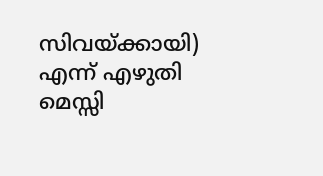സിവയ്ക്കായി) എന്ന് എഴുതി മെസ്സി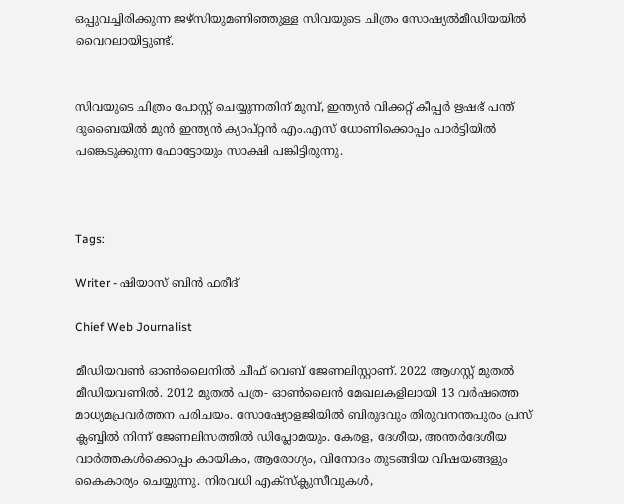ഒപ്പുവച്ചിരിക്കുന്ന ജഴ്സിയുമണിഞ്ഞുള്ള സിവയുടെ ചിത്രം സോഷ്യൽമീഡിയയിൽ വൈറലായിട്ടുണ്ട്.


സിവയുടെ ചിത്രം പോസ്റ്റ് ചെയ്യുന്നതിന് മുമ്പ്, ഇന്ത്യൻ വിക്കറ്റ് കീപ്പർ ഋഷഭ് പന്ത് ദുബൈയിൽ മുൻ ഇന്ത്യൻ ക്യാപ്റ്റൻ എം.എസ് ധോണിക്കൊപ്പം പാർട്ടിയിൽ പങ്കെടുക്കുന്ന ഫോട്ടോയും സാക്ഷി പങ്കിട്ടിരുന്നു.



Tags:

Writer - ഷിയാസ് ബിന്‍ ഫരീദ്

Chief Web Journalist

മീഡിയവണ്‍ ഓണ്‍ലൈനില്‍ ചീഫ് വെബ് ജേണലിസ്റ്റാണ്. 2022 ആഗസ്റ്റ് മുതല്‍ മീഡിയവണില്‍. 2012 മുതല്‍ പത്ര- ഓണ്‍ലൈന്‍ മേഖലകളിലായി 13 വര്‍ഷത്തെ മാധ്യമപ്രവര്‍ത്തന പരിചയം. സോഷ്യോളജിയില്‍ ബിരുദവും തിരുവനന്തപുരം പ്രസ് ക്ലബ്ബില്‍ നിന്ന് ജേണലിസത്തില്‍ ഡിപ്ലോമയും. കേരള, ദേശീയ, അന്തര്‍ദേശീയ വാര്‍ത്തകള്‍ക്കൊപ്പം കായികം, ആരോഗ്യം, വിനോദം തുടങ്ങിയ വിഷയങ്ങളും കൈകാര്യം ചെയ്യുന്നു. നിരവധി എക്സ്ക്ലുസീവുകള്‍,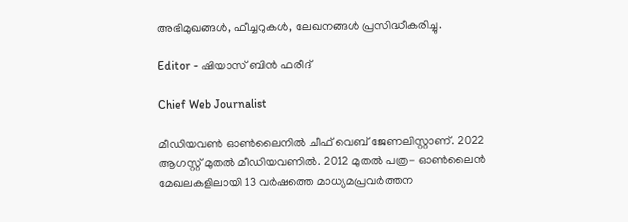അഭിമുഖങ്ങള്‍, ഫീച്ചറുകള്‍, ലേഖനങ്ങള്‍ പ്രസിദ്ധീകരിച്ചു.

Editor - ഷിയാസ് ബിന്‍ ഫരീദ്

Chief Web Journalist

മീഡിയവണ്‍ ഓണ്‍ലൈനില്‍ ചീഫ് വെബ് ജേണലിസ്റ്റാണ്. 2022 ആഗസ്റ്റ് മുതല്‍ മീഡിയവണില്‍. 2012 മുതല്‍ പത്ര- ഓണ്‍ലൈന്‍ മേഖലകളിലായി 13 വര്‍ഷത്തെ മാധ്യമപ്രവര്‍ത്തന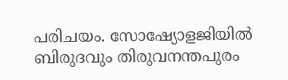പരിചയം. സോഷ്യോളജിയില്‍ ബിരുദവും തിരുവനന്തപുരം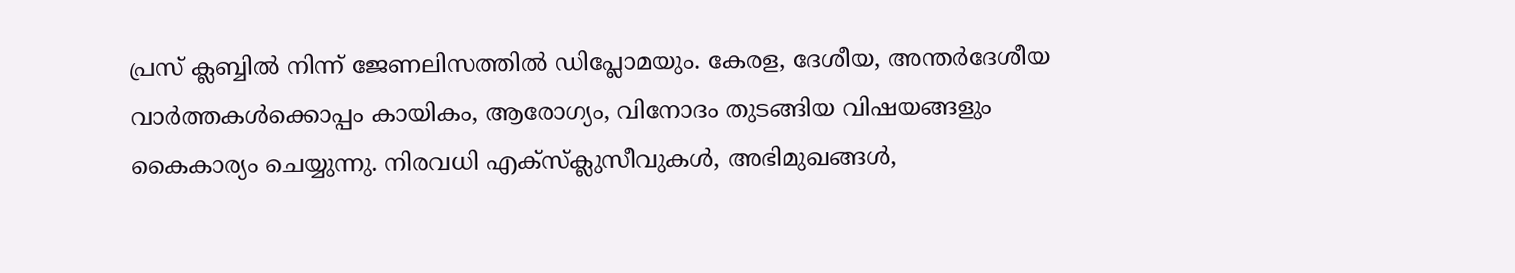പ്രസ് ക്ലബ്ബില്‍ നിന്ന് ജേണലിസത്തില്‍ ഡിപ്ലോമയും. കേരള, ദേശീയ, അന്തര്‍ദേശീയ വാര്‍ത്തകള്‍ക്കൊപ്പം കായികം, ആരോഗ്യം, വിനോദം തുടങ്ങിയ വിഷയങ്ങളും കൈകാര്യം ചെയ്യുന്നു. നിരവധി എക്സ്ക്ലുസീവുകള്‍, അഭിമുഖങ്ങള്‍,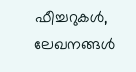ഫീച്ചറുകള്‍, ലേഖനങ്ങള്‍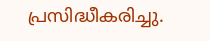പ്രസിദ്ധീകരിച്ചു.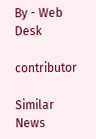By - Web Desk

contributor

Similar News